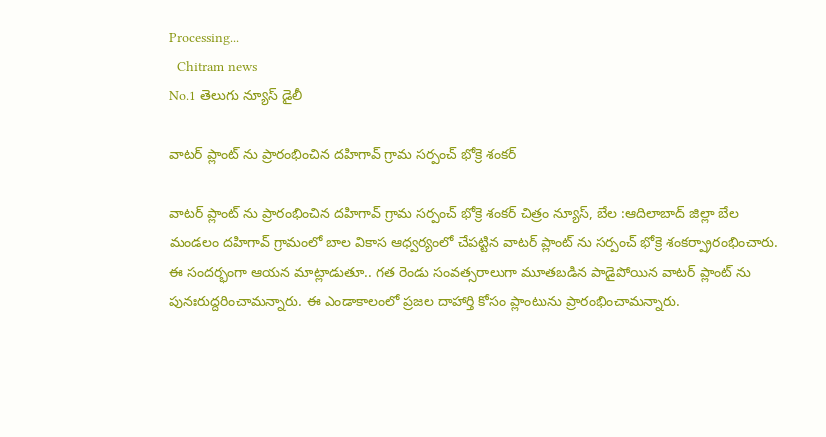Processing...
  Chitram news
No.1 తెలుగు న్యూస్ డైలీ

వాటర్ ప్లాంట్ ను ప్రారంభించిన దహిగావ్ గ్రామ సర్పంచ్ భోక్రె శంకర్

వాటర్ ప్లాంట్ ను ప్రారంభించిన దహిగావ్ గ్రామ సర్పంచ్ భోక్రె శంకర్ చిత్రం న్యూస్, బేల :ఆదిలాబాద్ జిల్లా బేల మండలం దహిగావ్ గ్రామంలో బాల వికాస ఆధ్వర్యంలో చేపట్టిన వాటర్ ప్లాంట్ ను సర్పంచ్ భోక్రె శంకర్ప్రారంభించారు.  ఈ సందర్భంగా ఆయన మాట్లాడుతూ.. గత రెండు సంవత్సరాలుగా మూతబడిన పాడైపోయిన వాటర్ ప్లాంట్ ను పునఃరుద్దరించామన్నారు. ఈ ఎండాకాలంలో ప్రజల దాహార్తి కోసం ప్లాంటును ప్రారంభించామన్నారు.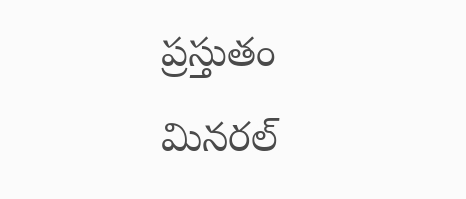ప్రస్తుతం మినరల్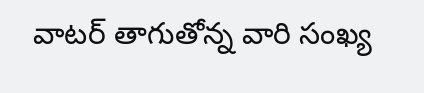వాటర్‌ తాగుతోన్న వారి సంఖ్య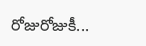రోజురోజుకీ...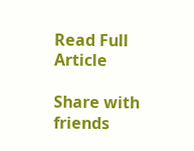Read Full Article

Share with friends